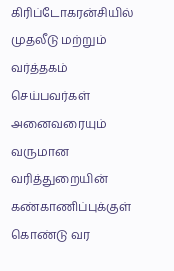கிரிப்டோகரன்சியில் முதலீடு மற்றும் வர்த்தகம் செய்பவர்கள் அனைவரையும் வருமான வரித்துறையின் கண்காணிப்புக்குள் கொண்டு வர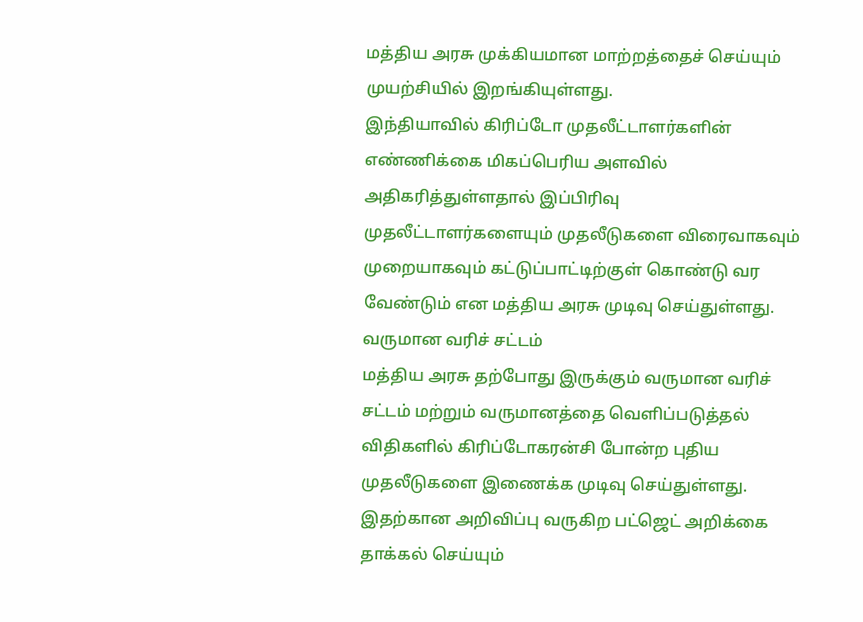மத்திய அரசு முக்கியமான மாற்றத்தைச் செய்யும் முயற்சியில் இறங்கியுள்ளது.
இந்தியாவில் கிரிப்டோ முதலீட்டாளர்களின் எண்ணிக்கை மிகப்பெரிய அளவில் அதிகரித்துள்ளதால் இப்பிரிவு முதலீட்டாளர்களையும் முதலீடுகளை விரைவாகவும் முறையாகவும் கட்டுப்பாட்டிற்குள் கொண்டு வர வேண்டும் என மத்திய அரசு முடிவு செய்துள்ளது.
வருமான வரிச் சட்டம்
மத்திய அரசு தற்போது இருக்கும் வருமான வரிச் சட்டம் மற்றும் வருமானத்தை வெளிப்படுத்தல் விதிகளில் கிரிப்டோகரன்சி போன்ற புதிய முதலீடுகளை இணைக்க முடிவு செய்துள்ளது. இதற்கான அறிவிப்பு வருகிற பட்ஜெட் அறிக்கை தாக்கல் செய்யும்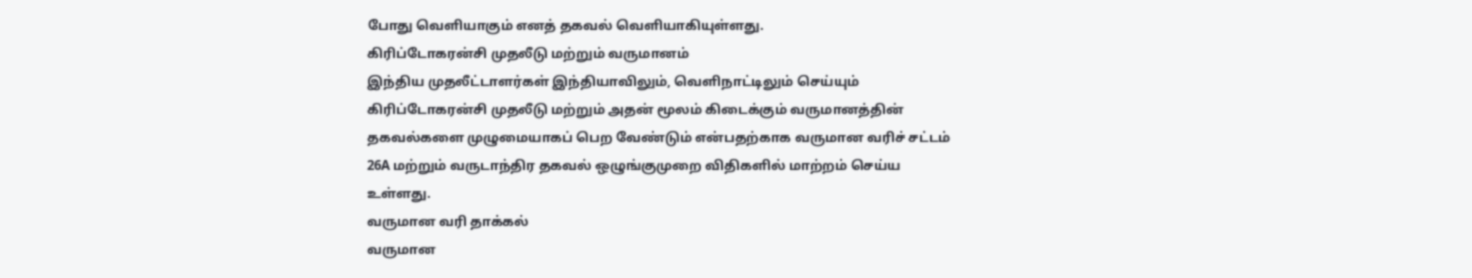போது வெளியாகும் எனத் தகவல் வெளியாகியுள்ளது.
கிரிப்டோகரன்சி முதலீடு மற்றும் வருமானம்
இந்திய முதலீட்டாளர்கள் இந்தியாவிலும், வெளிநாட்டிலும் செய்யும் கிரிப்டோகரன்சி முதலீடு மற்றும் அதன் மூலம் கிடைக்கும் வருமானத்தின் தகவல்களை முழுமையாகப் பெற வேண்டும் என்பதற்காக வருமான வரிச் சட்டம் 26A மற்றும் வருடாந்திர தகவல் ஒழுங்குமுறை விதிகளில் மாற்றம் செய்ய உள்ளது.
வருமான வரி தாக்கல்
வருமான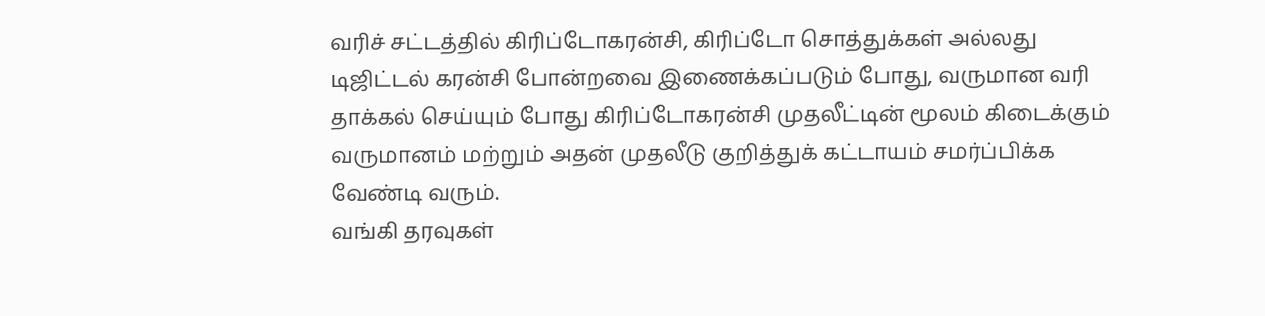வரிச் சட்டத்தில் கிரிப்டோகரன்சி, கிரிப்டோ சொத்துக்கள் அல்லது டிஜிட்டல் கரன்சி போன்றவை இணைக்கப்படும் போது, வருமான வரி தாக்கல் செய்யும் போது கிரிப்டோகரன்சி முதலீட்டின் மூலம் கிடைக்கும் வருமானம் மற்றும் அதன் முதலீடு குறித்துக் கட்டாயம் சமர்ப்பிக்க வேண்டி வரும்.
வங்கி தரவுகள்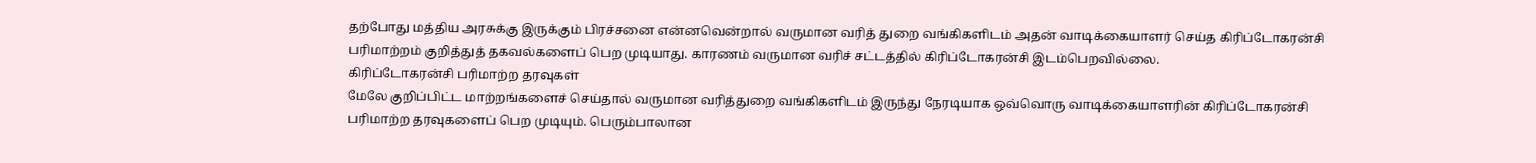தற்போது மத்திய அரசுக்கு இருக்கும் பிரச்சனை என்னவென்றால் வருமான வரித் துறை வங்கிகளிடம் அதன் வாடிக்கையாளர் செய்த கிரிப்டோகரன்சி பரிமாற்றம் குறித்துத் தகவல்களைப் பெற முடியாது. காரணம் வருமான வரிச் சட்டத்தில் கிரிப்டோகரன்சி இடம்பெறவில்லை.
கிரிப்டோகரன்சி பரிமாற்ற தரவுகள்
மேலே குறிப்பிட்ட மாற்றங்களைச் செய்தால் வருமான வரித்துறை வங்கிகளிடம் இருந்து நேரடியாக ஒவ்வொரு வாடிக்கையாளரின் கிரிப்டோகரன்சி பரிமாற்ற தரவுகளைப் பெற முடியும். பெரும்பாலான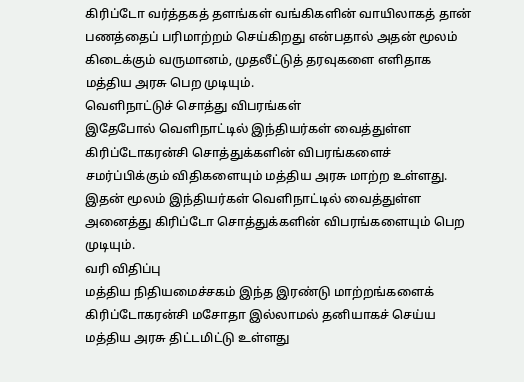கிரிப்டோ வர்த்தகத் தளங்கள் வங்கிகளின் வாயிலாகத் தான் பணத்தைப் பரிமாற்றம் செய்கிறது என்பதால் அதன் மூலம் கிடைக்கும் வருமானம், முதலீட்டுத் தரவுகளை எளிதாக மத்திய அரசு பெற முடியும்.
வெளிநாட்டுச் சொத்து விபரங்கள்
இதேபோல் வெளிநாட்டில் இந்தியர்கள் வைத்துள்ள கிரிப்டோகரன்சி சொத்துக்களின் விபரங்களைச் சமர்ப்பிக்கும் விதிகளையும் மத்திய அரசு மாற்ற உள்ளது. இதன் மூலம் இந்தியர்கள் வெளிநாட்டில் வைத்துள்ள அனைத்து கிரிப்டோ சொத்துக்களின் விபரங்களையும் பெற முடியும்.
வரி விதிப்பு
மத்திய நிதியமைச்சகம் இந்த இரண்டு மாற்றங்களைக் கிரிப்டோகரன்சி மசோதா இல்லாமல் தனியாகச் செய்ய மத்திய அரசு திட்டமிட்டு உள்ளது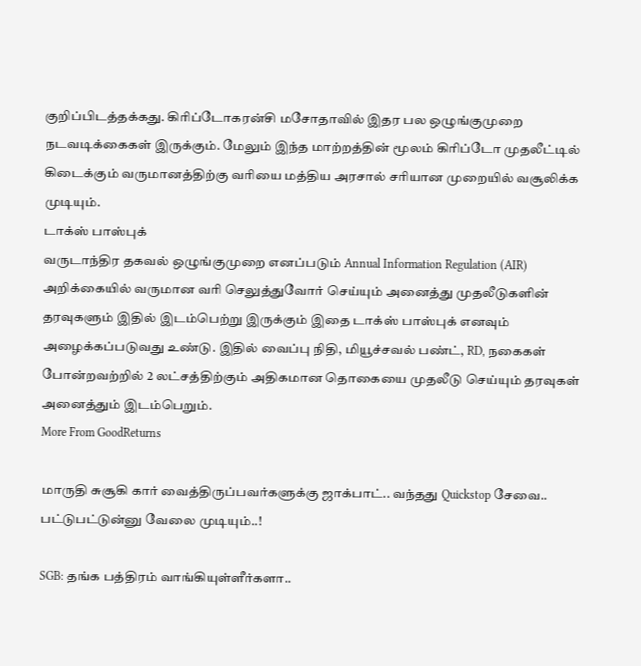குறிப்பிடத்தக்கது. கிரிப்டோகரன்சி மசோதாவில் இதர பல ஒழுங்குமுறை நடவடிக்கைகள் இருக்கும். மேலும் இந்த மாற்றத்தின் மூலம் கிரிப்டோ முதலீட்டில் கிடைக்கும் வருமானத்திற்கு வரியை மத்திய அரசால் சரியான முறையில் வசூலிக்க முடியும்.
டாக்ஸ் பாஸ்புக்
வருடாந்திர தகவல் ஒழுங்குமுறை எனப்படும் Annual Information Regulation (AIR) அறிக்கையில் வருமான வரி செலுத்துவோர் செய்யும் அனைத்து முதலீடுகளின் தரவுகளும் இதில் இடம்பெற்று இருக்கும் இதை டாக்ஸ் பாஸ்புக் எனவும் அழைக்கப்படுவது உண்டு. இதில் வைப்பு நிதி, மியூச்சவல் பண்ட், RD, நகைகள் போன்றவற்றில் 2 லட்சத்திற்கும் அதிகமான தொகையை முதலீடு செய்யும் தரவுகள் அனைத்தும் இடம்பெறும்.
More From GoodReturns

மாருதி சுசூகி கார் வைத்திருப்பவர்களுக்கு ஜாக்பாட்.. வந்தது Quickstop சேவை.. பட்டுபட்டுன்னு வேலை முடியும்..!

SGB: தங்க பத்திரம் வாங்கியுள்ளீர்களா..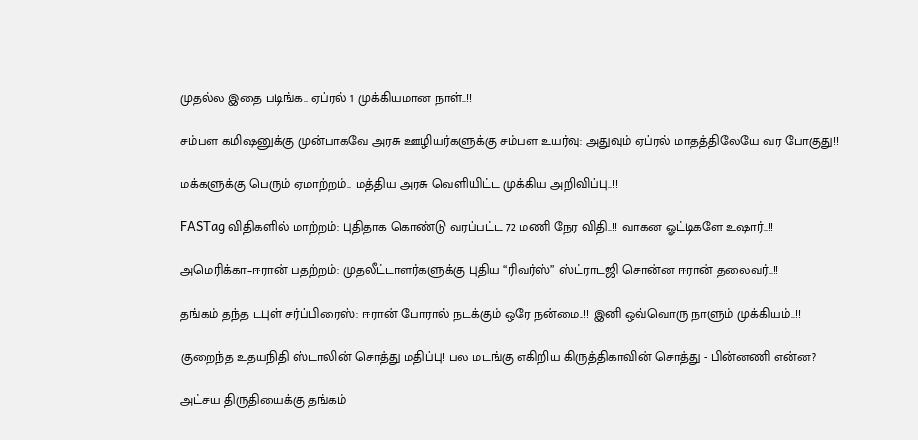முதல்ல இதை படிங்க.. ஏப்ரல் 1 முக்கியமான நாள்..!!

சம்பள கமிஷனுக்கு முன்பாகவே அரசு ஊழியர்களுக்கு சம்பள உயர்வு: அதுவும் ஏப்ரல் மாதத்திலேயே வர போகுது!!

மக்களுக்கு பெரும் ஏமாற்றம்.. மத்திய அரசு வெளியிட்ட முக்கிய அறிவிப்பு..!!

FASTag விதிகளில் மாற்றம்: புதிதாக கொண்டு வரப்பட்ட 72 மணி நேர விதி..!! வாகன ஓட்டிகளே உஷார்..!!

அமெரிக்கா–ஈரான் பதற்றம்: முதலீட்டாளர்களுக்கு புதிய “ரிவர்ஸ்” ஸ்ட்ராடஜி சொன்ன ஈரான் தலைவர்..!!

தங்கம் தந்த டபுள் சர்ப்பிரைஸ்: ஈரான் போரால் நடக்கும் ஒரே நன்மை..!! இனி ஒவ்வொரு நாளும் முக்கியம்..!!

குறைந்த உதயநிதி ஸ்டாலின் சொத்து மதிப்பு! பல மடங்கு எகிறிய கிருத்திகாவின் சொத்து - பின்னணி என்ன?

அட்சய திருதியைக்கு தங்கம்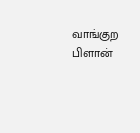வாங்குற பிளான்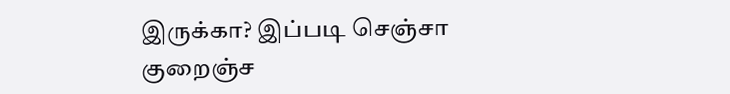இருக்கா? இப்படி செஞ்சா குறைஞ்ச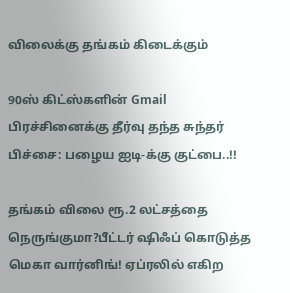விலைக்கு தங்கம் கிடைக்கும்

90ஸ் கிட்ஸ்களின் Gmail பிரச்சினைக்கு தீர்வு தந்த சுந்தர் பிச்சை: பழைய ஐடி-க்கு குட்பை..!!

தங்கம் விலை ரூ.2 லட்சத்தை நெருங்குமா?பீட்டர் ஷிஃப் கொடுத்த மெகா வார்னிங்! ஏப்ரலில் எகிற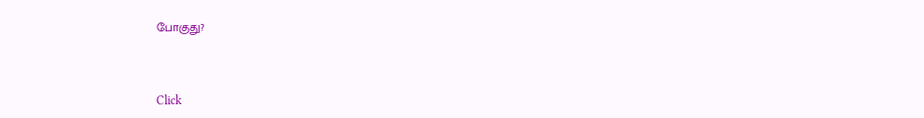போகுது?



Click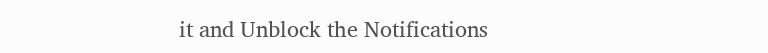it and Unblock the Notifications